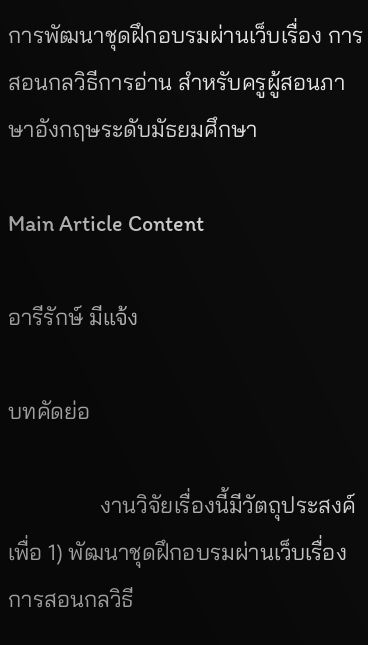การพัฒนาชุดฝึกอบรมผ่านเว็บเรื่อง การสอนกลวิธีการอ่าน สำหรับครูผู้สอนภาษาอังกฤษระดับมัธยมศึกษา

Main Article Content

อารีรักษ์ มีแจ้ง

บทคัดย่อ

                งานวิจัยเรื่องนี้มีวัตถุประสงค์เพื่อ 1) พัฒนาชุดฝึกอบรมผ่านเว็บเรื่อง การสอนกลวิธี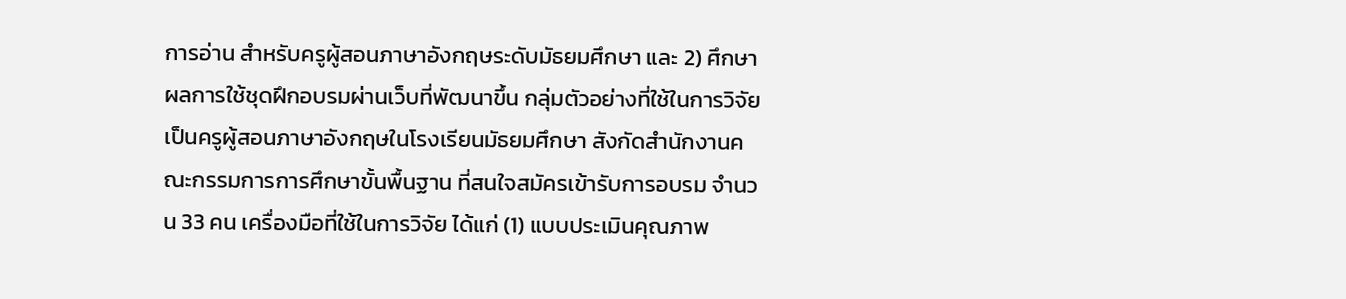การอ่าน สำหรับครูผู้สอนภาษาอังกฤษระดับมัธยมศึกษา และ 2) ศึกษาผลการใช้ชุดฝึกอบรมผ่านเว็บที่พัฒนาขึ้น กลุ่มตัวอย่างที่ใช้ในการวิจัยเป็นครูผู้สอนภาษาอังกฤษในโรงเรียนมัธยมศึกษา สังกัดสำนักงานคณะกรรมการการศึกษาขั้นพื้นฐาน ที่สนใจสมัครเข้ารับการอบรม จำนวน 33 คน เครื่องมือที่ใช้ในการวิจัย ได้แก่ (1) แบบประเมินคุณภาพ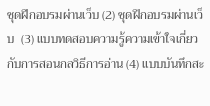ชุดฝึกอบรมผ่านเว็บ (2) ชุดฝึกอบรมผ่านเว็บ  (3) แบบทดสอบความรู้ความเข้าใจเกี่ยวกับการสอนกลวิธีการอ่าน (4) แบบบันทึกสะ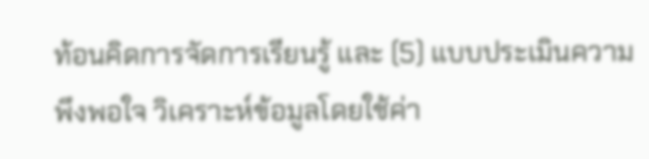ท้อนคิดการจัดการเรียนรู้ และ (5) แบบประเมินความพึงพอใจ วิเคราะห์ข้อมูลโดยใช้ค่า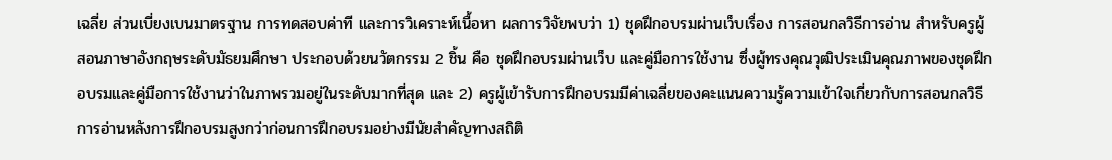เฉลี่ย ส่วนเบี่ยงเบนมาตรฐาน การทดสอบค่าที และการวิเคราะห์เนื้อหา ผลการวิจัยพบว่า 1) ชุดฝึกอบรมผ่านเว็บเรื่อง การสอนกลวิธีการอ่าน สำหรับครูผู้สอนภาษาอังกฤษระดับมัธยมศึกษา ประกอบด้วยนวัตกรรม 2 ชิ้น คือ ชุดฝึกอบรมผ่านเว็บ และคู่มือการใช้งาน ซึ่งผู้ทรงคุณวุฒิประเมินคุณภาพของชุดฝึกอบรมและคู่มือการใช้งานว่าในภาพรวมอยู่ในระดับมากที่สุด และ 2) ครูผู้เข้ารับการฝึกอบรมมีค่าเฉลี่ยของคะแนนความรู้ความเข้าใจเกี่ยวกับการสอนกลวิธีการอ่านหลังการฝึกอบรมสูงกว่าก่อนการฝึกอบรมอย่างมีนัยสำคัญทางสถิติ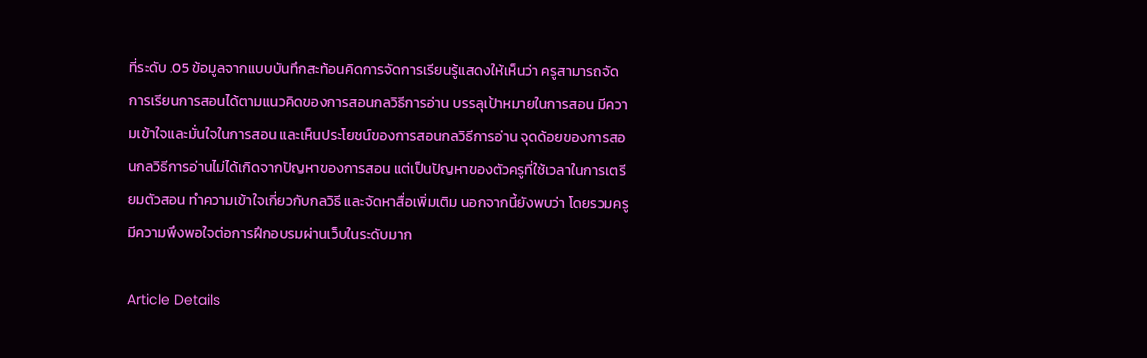ที่ระดับ .05 ข้อมูลจากแบบบันทึกสะท้อนคิดการจัดการเรียนรู้แสดงให้เห็นว่า ครูสามารถจัดการเรียนการสอนได้ตามแนวคิดของการสอนกลวิธีการอ่าน บรรลุเป้าหมายในการสอน มีความเข้าใจและมั่นใจในการสอน และเห็นประโยชน์ของการสอนกลวิธีการอ่าน จุดด้อยของการสอนกลวิธีการอ่านไม่ได้เกิดจากปัญหาของการสอน แต่เป็นปัญหาของตัวครูที่ใช้เวลาในการเตรียมตัวสอน ทำความเข้าใจเกี่ยวกับกลวิธี และจัดหาสื่อเพิ่มเติม นอกจากนี้ยังพบว่า โดยรวมครูมีความพึงพอใจต่อการฝึกอบรมผ่านเว็บในระดับมาก

Article Details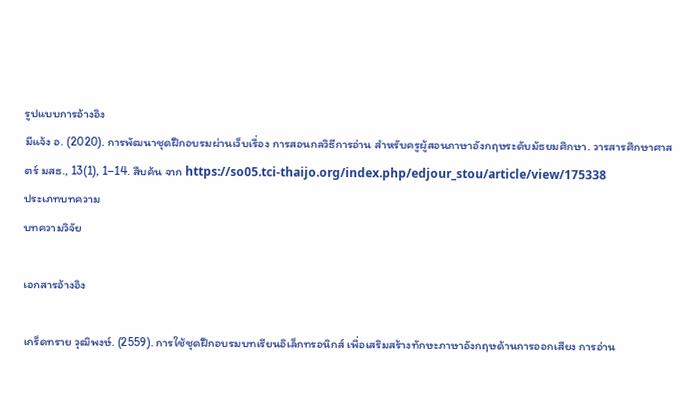รูปแบบการอ้างอิง
มีแจ้ง อ. (2020). การพัฒนาชุดฝึกอบรมผ่านเว็บเรื่อง การสอนกลวิธีการอ่าน สำหรับครูผู้สอนภาษาอังกฤษระดับมัธยมศึกษา. วารสารศึกษาศาสตร์ มสธ., 13(1), 1–14. สืบค้น จาก https://so05.tci-thaijo.org/index.php/edjour_stou/article/view/175338
ประเภทบทความ
บทความวิจัย

เอกสารอ้างอิง

เกร็ดทราย วุฒิพงษ์. (2559). การใช้ชุดฝึกอบรมบทเรียนอิเล็กทรอนิกส์ เพื่อเสริมสร้างทักษะภาษาอังกฤษด้านการออกเสียง การอ่าน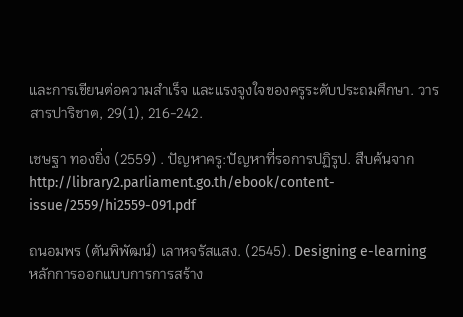และการเขียนต่อความสำเร็จ และแรงจูงใจของครูระดับประถมศึกษา. วารสารปาริชาต, 29(1), 216-242.

เชษฐา ทองยิ่ง (2559) . ปัญหาครู:ปัญหาที่รอการปฏิรูป. สืบค้นจาก http://library2.parliament.go.th/ebook/content-issue/2559/hi2559-091.pdf

ถนอมพร (ตันพิพัฒน์) เลาหจรัสแสง. (2545). Designing e-learning หลักการออกแบบการการสร้าง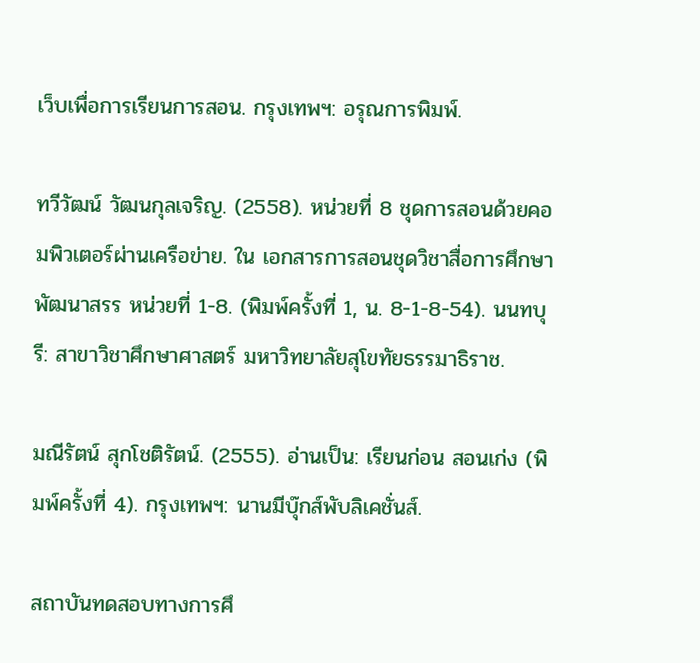เว็บเพื่อการเรียนการสอน. กรุงเทพฯ: อรุณการพิมพ์.

ทวีวัฒน์ วัฒนกุลเจริญ. (2558). หน่วยที่ 8 ชุดการสอนด้วยคอมพิวเตอร์ผ่านเครือข่าย. ใน เอกสารการสอนชุดวิชาสื่อการศึกษาพัฒนาสรร หน่วยที่ 1-8. (พิมพ์ครั้งที่ 1, น. 8-1-8-54). นนทบุรี: สาขาวิชาศึกษาศาสตร์ มหาวิทยาลัยสุโขทัยธรรมาธิราช.

มณีรัตน์ สุกโชติรัตน์. (2555). อ่านเป็น: เรียนก่อน สอนเก่ง (พิมพ์ครั้งที่ 4). กรุงเทพฯ: นานมีบุ๊กส์พับลิเคชั่นส์.

สถาบันทดสอบทางการศึ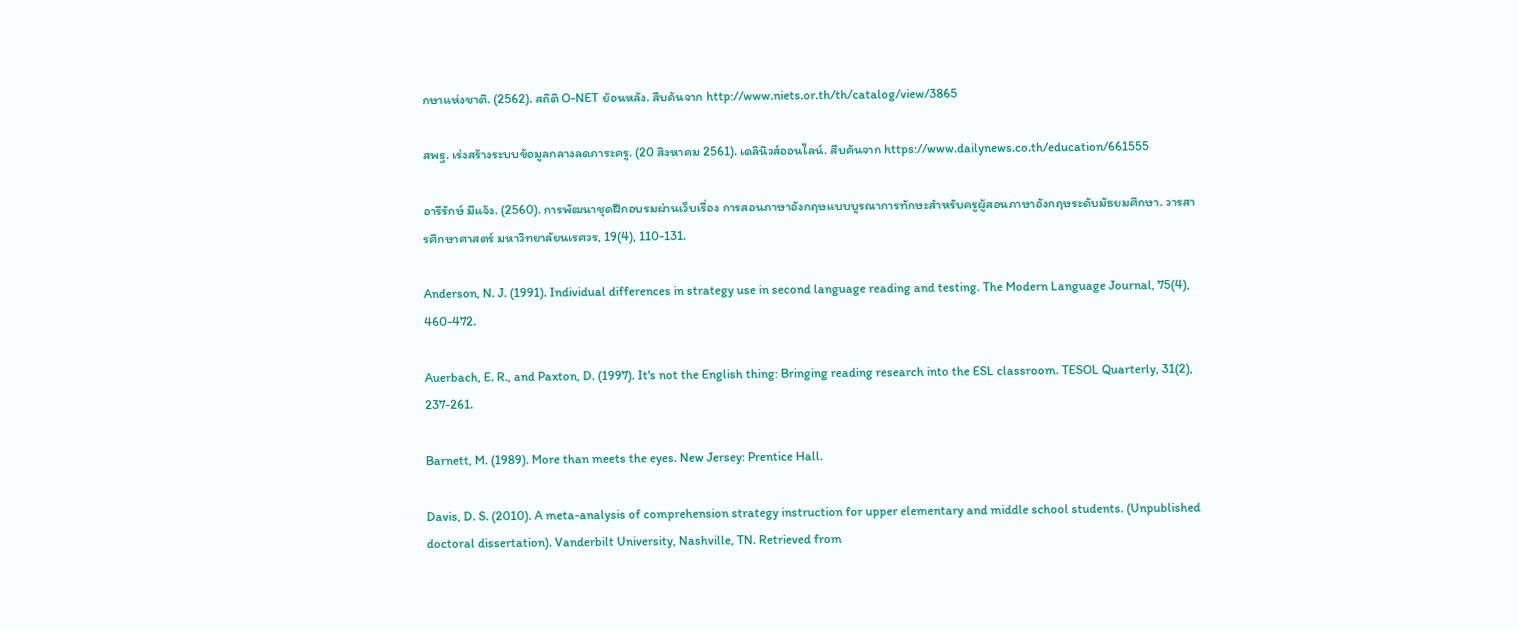กษาแห่งชาติ. (2562). สถิติ O-NET ย้อนหลัง. สืบค้นจาก http://www.niets.or.th/th/catalog/view/3865

สพฐ. เร่งสร้างระบบข้อมูลกลางลดภาระครู. (20 สิงหาคม 2561). เดลินิวส์ออนไลน์. สืบค้นจาก https://www.dailynews.co.th/education/661555

อารีรักษ์ มีแจ้ง. (2560). การพัฒนาชุดฝึกอบรมผ่านเว็บเรื่อง การสอนภาษาอังกฤษแบบบูรณาการทักษะสำหรับครูผู้สอนภาษาอังกฤษระดับมัธยมศึกษา. วารสารศึกษาศาสตร์ มหาวิทยาลัยนเรศวร, 19(4), 110-131.

Anderson, N. J. (1991). Individual differences in strategy use in second language reading and testing. The Modern Language Journal, 75(4), 460-472.

Auerbach, E. R., and Paxton, D. (1997). It's not the English thing: Bringing reading research into the ESL classroom. TESOL Quarterly, 31(2), 237-261.

Barnett, M. (1989). More than meets the eyes. New Jersey: Prentice Hall.

Davis, D. S. (2010). A meta-analysis of comprehension strategy instruction for upper elementary and middle school students. (Unpublished doctoral dissertation). Vanderbilt University, Nashville, TN. Retrieved from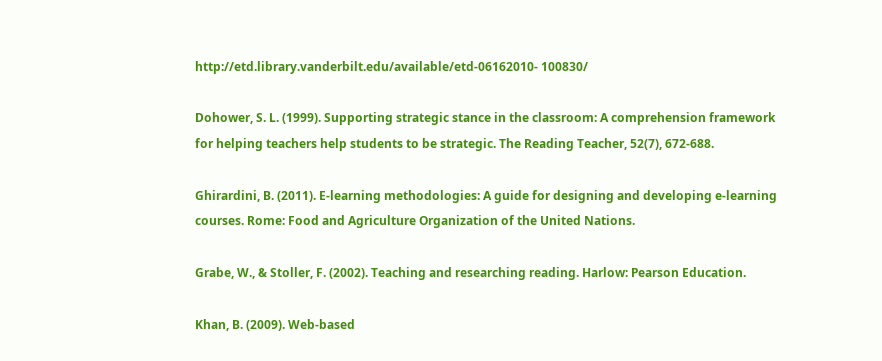http://etd.library.vanderbilt.edu/available/etd-06162010- 100830/

Dohower, S. L. (1999). Supporting strategic stance in the classroom: A comprehension framework for helping teachers help students to be strategic. The Reading Teacher, 52(7), 672-688.

Ghirardini, B. (2011). E-learning methodologies: A guide for designing and developing e-learning courses. Rome: Food and Agriculture Organization of the United Nations.

Grabe, W., & Stoller, F. (2002). Teaching and researching reading. Harlow: Pearson Education.

Khan, B. (2009). Web-based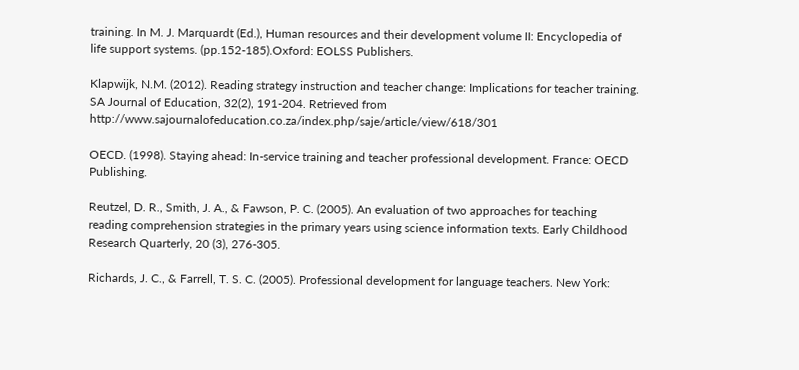training. In M. J. Marquardt (Ed.), Human resources and their development volume II: Encyclopedia of life support systems. (pp.152-185).Oxford: EOLSS Publishers.

Klapwijk, N.M. (2012). Reading strategy instruction and teacher change: Implications for teacher training. SA Journal of Education, 32(2), 191-204. Retrieved from http://www.sajournalofeducation.co.za/index.php/saje/article/view/618/301

OECD. (1998). Staying ahead: In-service training and teacher professional development. France: OECD Publishing.

Reutzel, D. R., Smith, J. A., & Fawson, P. C. (2005). An evaluation of two approaches for teaching reading comprehension strategies in the primary years using science information texts. Early Childhood Research Quarterly, 20 (3), 276-305.

Richards, J. C., & Farrell, T. S. C. (2005). Professional development for language teachers. New York: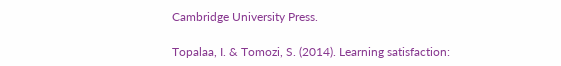Cambridge University Press.

Topalaa, I. & Tomozi, S. (2014). Learning satisfaction: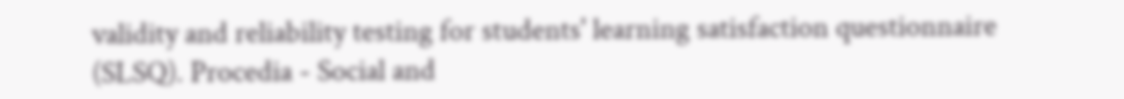validity and reliability testing for students' learning satisfaction questionnaire (SLSQ). Procedia - Social and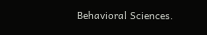Behavioral Sciences.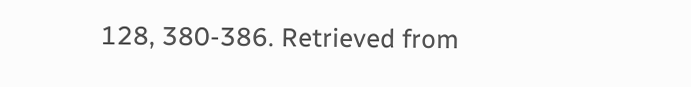128, 380-386. Retrieved from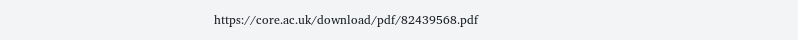https://core.ac.uk/download/pdf/82439568.pdf